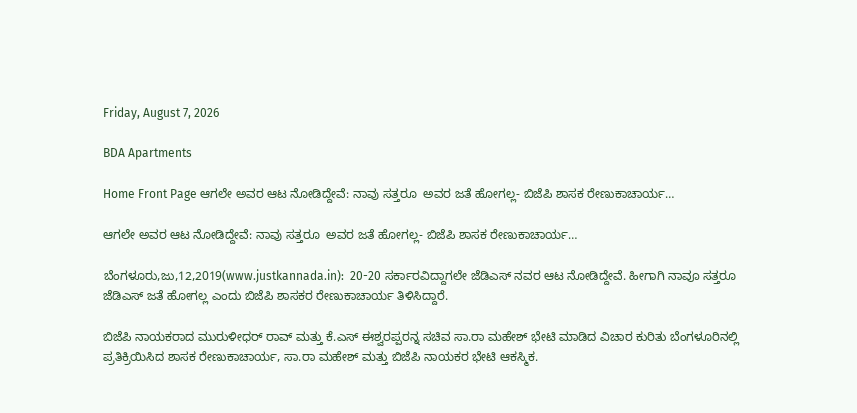Friday, August 7, 2026

BDA Apartments

Home Front Page ಆಗಲೇ ಅವರ ಆಟ ನೋಡಿದ್ದೇವೆ: ನಾವು ಸತ್ತರೂ  ಅವರ ಜತೆ ಹೋಗಲ್ಲ- ಬಿಜೆಪಿ ಶಾಸಕ ರೇಣುಕಾಚಾರ್ಯ…

ಆಗಲೇ ಅವರ ಆಟ ನೋಡಿದ್ದೇವೆ: ನಾವು ಸತ್ತರೂ  ಅವರ ಜತೆ ಹೋಗಲ್ಲ- ಬಿಜೆಪಿ ಶಾಸಕ ರೇಣುಕಾಚಾರ್ಯ…

ಬೆಂಗಳೂರು,ಜು,12,2019(www.justkannada.in):  20-20 ಸರ್ಕಾರವಿದ್ದಾಗಲೇ ಜೆಡಿಎಸ್ ನವರ ಆಟ ನೋಡಿದ್ದೇವೆ. ಹೀಗಾಗಿ ನಾವೂ ಸತ್ತರೂ ಜೆಡಿಎಸ್ ಜತೆ ಹೋಗಲ್ಲ ಎಂದು ಬಿಜೆಪಿ ಶಾಸಕರ ರೇಣುಕಾಚಾರ್ಯ ತಿಳಿಸಿದ್ದಾರೆ.

ಬಿಜೆಪಿ ನಾಯಕರಾದ ಮುರುಳೀಧರ್ ರಾವ್ ಮತ್ತು ಕೆ.ಎಸ್ ಈಶ್ವರಪ್ಪರನ್ನ ಸಚಿವ ಸಾ.ರಾ ಮಹೇಶ್ ಭೇಟಿ ಮಾಡಿದ ವಿಚಾರ ಕುರಿತು ಬೆಂಗಳೂರಿನಲ್ಲಿ ಪ್ರತಿಕ್ರಿಯಿಸಿದ ಶಾಸಕ ರೇಣುಕಾಚಾರ್ಯ, ಸಾ.ರಾ ಮಹೇಶ್ ಮತ್ತು ಬಿಜೆಪಿ ನಾಯಕರ ಭೇಟಿ ಆಕಸ್ಮಿಕ.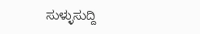ಸುಳ್ಳುಸುದ್ದಿ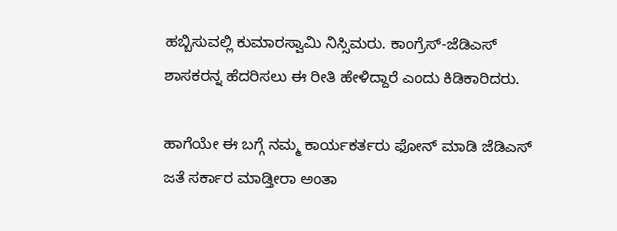ಹಬ್ಬಿಸುವಲ್ಲಿ ಕುಮಾರಸ್ವಾಮಿ ನಿಸ್ಸಿಮರು. ಕಾಂಗ್ರೆಸ್-ಜೆಡಿಎಸ್ ಶಾಸಕರನ್ನ ಹೆದರಿಸಲು ಈ ರೀತಿ ಹೇಳಿದ್ದಾರೆ ಎಂದು ಕಿಡಿಕಾರಿದರು.

ಹಾಗೆಯೇ ಈ ಬಗ್ಗೆ ನಮ್ಮ ಕಾರ್ಯಕರ್ತರು ಫೋನ್ ಮಾಡಿ ಜೆಡಿಎಸ್ ಜತೆ ಸರ್ಕಾರ ಮಾಡ್ತೀರಾ ಅಂತಾ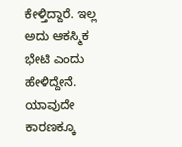ಕೇಳ್ತಿದ್ದಾರೆ. ಇಲ್ಲ ಅದು ಆಕಸ್ಮಿಕ ಭೇಟಿ ಎಂದು ಹೇಳಿದ್ದೇನೆ. ಯಾವುದೇ ಕಾರಣಕ್ಕೂ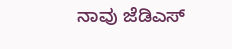ನಾವು ಜೆಡಿಎಸ್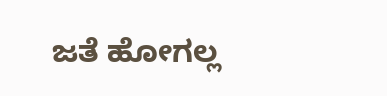ಜತೆ ಹೋಗಲ್ಲ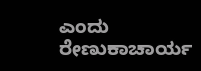ಎಂದು ರೇಣುಕಾಚಾರ್ಯ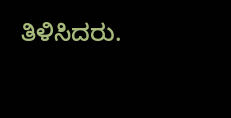ತಿಳಿಸಿದರು.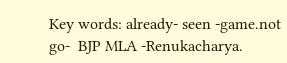Key words: already- seen -game.not go-  BJP MLA -Renukacharya.